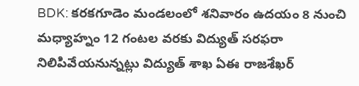BDK: కరకగూడెం మండలంలో శనివారం ఉదయం 8 నుంచి మధ్యాహ్నం 12 గంటల వరకు విద్యుత్ సరఫరా నిలిపివేయనున్నట్లు విద్యుత్ శాఖ ఏఈ రాజశేఖర్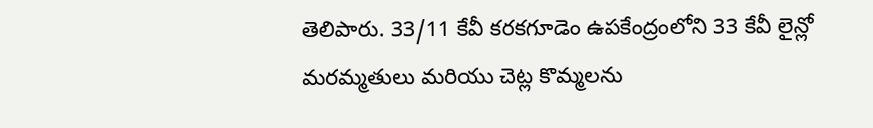తెలిపారు. 33/11 కేవీ కరకగూడెం ఉపకేంద్రంలోని 33 కేవీ లైన్లో మరమ్మతులు మరియు చెట్ల కొమ్మలను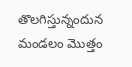తొలగిస్తున్నందున మండలం మొత్తం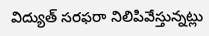విద్యుత్ సరఫరా నిలిపివేస్తున్నట్లు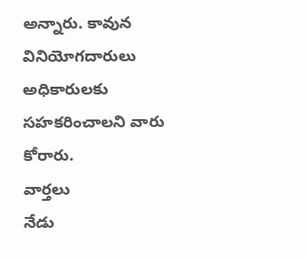అన్నారు. కావున వినియోగదారులు అధికారులకు సహకరించాలని వారు కోరారు.
వార్తలు
నేడు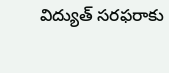విద్యుత్ సరఫరాకు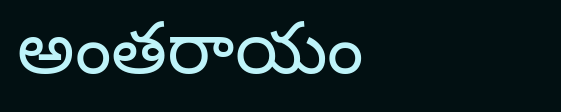అంతరాయం